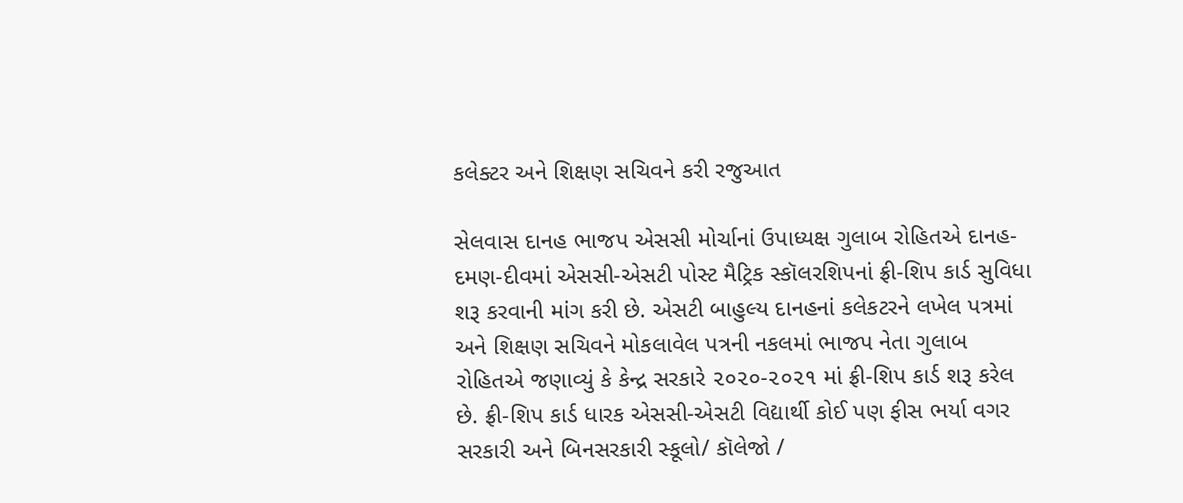કલેક્ટર અને શિક્ષણ સચિવને કરી રજુઆત

સેલવાસ દાનહ ભાજપ એસસી મોર્ચાનાં ઉપાધ્યક્ષ ગુલાબ રોહિતએ દાનહ- દમણ-દીવમાં એસસી-એસટી પોસ્ટ મૈટ્રિક સ્કૉલરશિપનાં ફ્રી-શિપ કાર્ડ સુવિધા શરૂ કરવાની માંગ કરી છે. એસટી બાહુલ્ય દાનહનાં કલેકટરને લખેલ પત્રમાં અને શિક્ષણ સચિવને મોકલાવેલ પત્રની નકલમાં ભાજપ નેતા ગુલાબ રોહિતએ જણાવ્યું કે કેન્દ્ર સરકારે ૨૦૨૦-૨૦૨૧ માં ફ્રી-શિપ કાર્ડ શરૂ કરેલ છે. ફ્રી-શિપ કાર્ડ ધારક એસસી-એસટી વિદ્યાર્થી કોઈ પણ ફીસ ભર્યા વગર સરકારી અને બિનસરકારી સ્કૂલો/ કૉલેજો /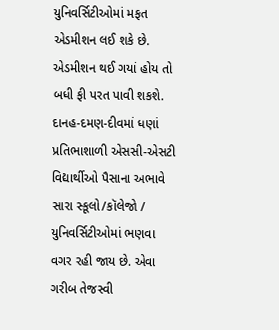યુનિવર્સિટીઓમાં મફત એડમીશન લઈ શકે છે. એડમીશન થઈ ગયાં હોય તો બધી ફી પરત પાવી શકશે. દાનહ-દમણ-દીવમાં ધણાં પ્રતિભાશાળી એસસી-એસટી વિદ્યાર્થીઓ પૈસાના અભાવે સારા સ્કૂલો/કૉલેજો / યુનિવર્સિટીઓમાં ભણવા વગર રહી જાય છે. એવા ગરીબ તેજસ્વી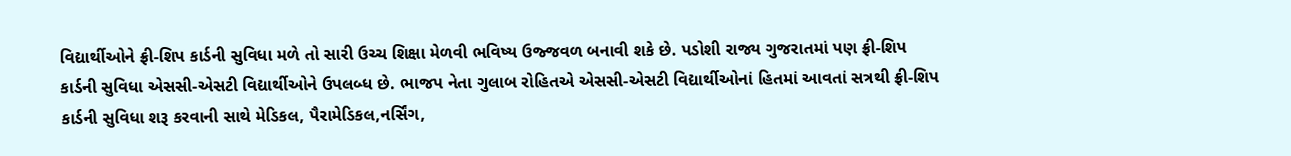વિદ્યાર્થીઓને ફ્રી-શિપ કાર્ડની સુવિધા મળે તો સારી ઉચ્ચ શિક્ષા મેળવી ભવિષ્ય ઉજ્જવળ બનાવી શકે છે. પડોશી રાજ્ય ગુજરાતમાં પણ ફ્રી-શિપ કાર્ડની સુવિધા એસસી-એસટી વિદ્યાર્થીઓને ઉપલબ્ધ છે. ભાજપ નેતા ગુલાબ રોહિતએ એસસી-એસટી વિદ્યાર્થીઓનાં હિતમાં આવતાં સત્રથી ફ્રી-શિપ કાર્ડની સુવિધા શરૂ કરવાની સાથે મેડિકલ, પૈરામેડિકલ,નર્સિંગ,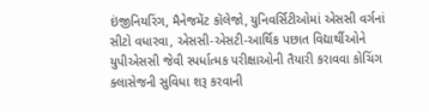ઇંજીનિયરિંગ, મૈનેજમેંટ કૉલેજો, યુનિવર્સિટીઓમાં એસસી વર્ગનાં સીટો વધારવા, એસસી-એસટી-આર્થિક પછાત વિદ્યાર્થીઓને યુપીએસસી જેવી સ્પર્ધાત્મક પરીક્ષાઓની તૈયારી કરાવવા કોચિંગ ક્લાસેજની સુવિધા શરૂ કરવાની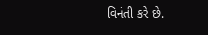વિનંતી કરે છે.